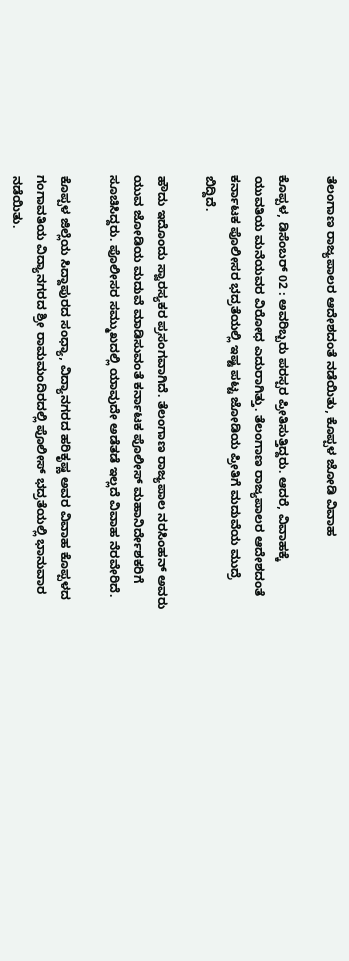ತೆಲಂಗಾಣ ರಾಜ್ಯಪಾಲರ ಆದೇಶದಂತೆ ನಡೆಯಿತು, ಕೊಪ್ಪಳ ಜೋಡಿ ವಿವಾಹ

ಕೊಪ್ಪಳ, ಡಿಸೆಂಬರ್ 02 : ಅವರಿಬ್ಬರು ಪರಸ್ಪರ ಪ್ರೀತಿಸುತ್ತಿದ್ದರು. ಆದರೆ, ವಿವಾಹಕ್ಕೆ ಯುವತಿಯ ಮನೆಯವರ ವಿರೋಧ ಎದುರಾಗಿತ್ತು. ತೆಲಂಗಾಣ ರಾಜ್ಯಪಾಲರ ಆದೇಶದಂತೆ ಕರ್ನಾಟಕ ಪೊಲೀಸರ ಭದ್ರತೆಯಲ್ಲಿ ಇಷ್ಟ ಪಟ್ಟ ಜೋಡಿಯ ಪ್ರೀತಿಗೆ ಮದುವೆಯ ಮುದ್ರೆ ಬಿದ್ದಿದೆ.

ಹೌದು ಇದೊಂದು ಸ್ವಾರಸ್ಯಕರ ಪ್ರಸಂಗವಾಗಿದೆ. ತೆಲಂಗಾಣ ರಾಜ್ಯಪಾಲ ನರಸಿಂಹನ್ ಅವರು ಯುವ ಜೋಡಿಯ ಮದುವೆ ಮಾಡಿಸುವಂತೆ ಕರ್ನಾಟಕ ಪೊಲೀಸ್ ಮಹಾನಿರ್ದೇಶಕರಿಗೆ ಸೂಚಿಸಿದ್ದರು. ಪೊಲೀಸರ ಸಮ್ಮುಖದಲ್ಲಿ ಯಾವುದೇ ಅಡೆತಡೆ ಇಲ್ಲದೆ ವಿವಾಹ ನೆರವೇರಿದೆ.

ಕೊಪ್ಪಳ ಜಿಲ್ಲೆಯ ಸಿದ್ದಾಪುರದ ಸಂಧ್ಯಾ, ವಿದ್ಯಾನಗರದ ಹರಿಕೃಷ್ಣ ಅವರ ವಿವಾಹ ಕೊಪ್ಪಳದ ಗಂಗಾವತಿಯ ವಿದ್ಯಾನಗರದ ಶ್ರೀ ರಾಮಮಂದಿರದಲ್ಲಿ ಪೊಲೀಸ್ ಭದ್ರತೆಯಲ್ಲಿ ಭಾನುವಾರ ನಡೆಯಿತು.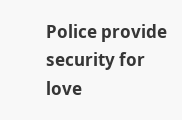Police provide security for love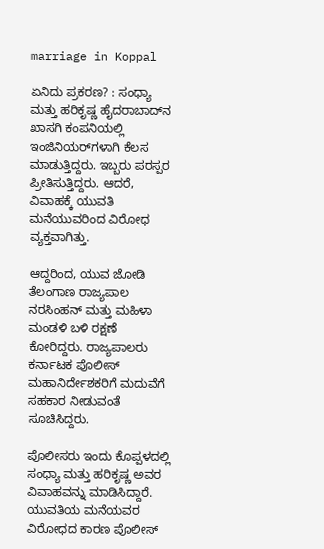marriage in Koppal

ಏನಿದು ಪ್ರಕರಣ? : ಸಂಧ್ಯಾ ಮತ್ತು ಹರಿಕೃಷ್ಣ ಹೈದರಾಬಾದ್‌ನ ಖಾಸಗಿ ಕಂಪನಿಯಲ್ಲಿ ಇಂಜಿನಿಯರ್‌ಗಳಾಗಿ ಕೆಲಸ ಮಾಡುತ್ತಿದ್ದರು. ಇಬ್ಬರು ಪರಸ್ಪರ ಪ್ರೀತಿಸುತ್ತಿದ್ದರು. ಆದರೆ, ವಿವಾಹಕ್ಕೆ ಯುವತಿ ಮನೆಯುವರಿಂದ ವಿರೋಧ ವ್ಯಕ್ತವಾಗಿತ್ತು.

ಆದ್ದರಿಂದ, ಯುವ ಜೋಡಿ ತೆಲಂಗಾಣ ರಾಜ್ಯಪಾಲ ನರಸಿಂಹನ್ ಮತ್ತು ಮಹಿಳಾ ಮಂಡಳಿ ಬಳಿ ರಕ್ಷಣೆ ಕೋರಿದ್ದರು. ರಾಜ್ಯಪಾಲರು ಕರ್ನಾಟಕ ಪೊಲೀಸ್ ಮಹಾನಿರ್ದೇಶಕರಿಗೆ ಮದುವೆಗೆ ಸಹಕಾರ ನೀಡುವಂತೆ ಸೂಚಿಸಿದ್ದರು.

ಪೊಲೀಸರು ಇಂದು ಕೊಪ್ಪಳದಲ್ಲಿ ಸಂಧ್ಯಾ ಮತ್ತು ಹರಿಕೃಷ್ಣ ಅವರ ವಿವಾಹವನ್ನು ಮಾಡಿಸಿದ್ದಾರೆ. ಯುವತಿಯ ಮನೆಯವರ ವಿರೋಧದ ಕಾರಣ ಪೊಲೀಸ್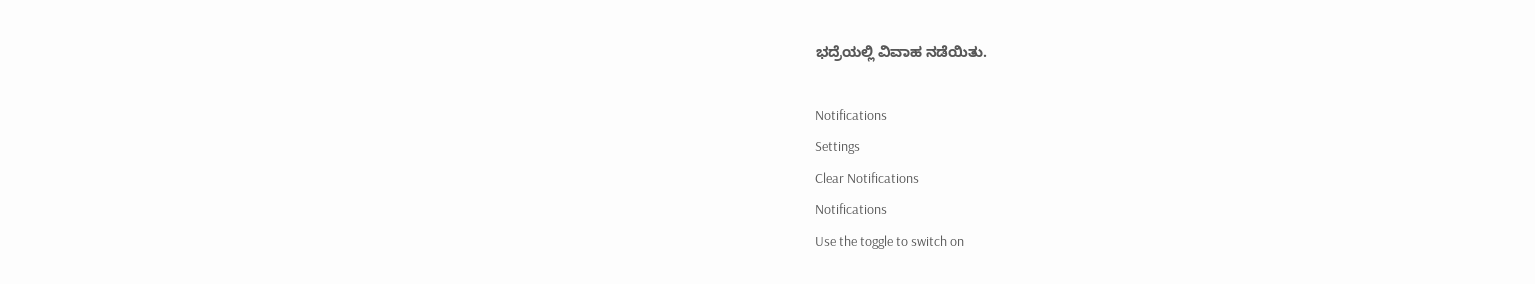ಭದ್ರೆಯಲ್ಲಿ ವಿವಾಹ ನಡೆಯಿತು.

Notifications
Settings
Clear Notifications
Notifications
Use the toggle to switch on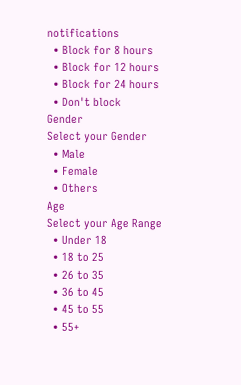notifications
  • Block for 8 hours
  • Block for 12 hours
  • Block for 24 hours
  • Don't block
Gender
Select your Gender
  • Male
  • Female
  • Others
Age
Select your Age Range
  • Under 18
  • 18 to 25
  • 26 to 35
  • 36 to 45
  • 45 to 55
  • 55+